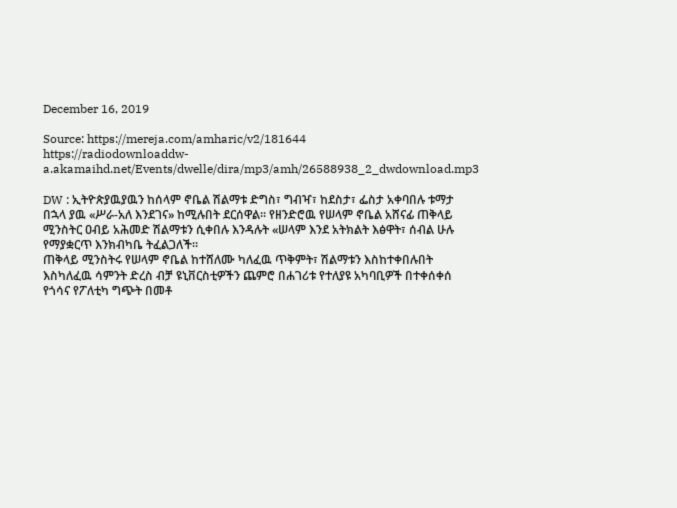December 16, 2019

Source: https://mereja.com/amharic/v2/181644
https://radiodownloaddw-a.akamaihd.net/Events/dwelle/dira/mp3/amh/26588938_2_dwdownload.mp3

DW : ኢትዮጵያዉያዉን ከሰላም ኖቤል ሽልማቱ ድግስ፣ ግብዣ፣ ከደስታ፣ ፌስታ አቀባበሉ ቱማታ በኋላ ያዉ «ሥራ-አለ እንደገና» ከሚሉበት ደርሰዋል። የዘንድሮዉ የሠላም ኖቤል አሸናፊ ጠቅላይ ሚንስትር ዐብይ አሕመድ ሽልማቱን ሲቀበሉ እንዳሉት «ሠላም እንደ አትክልት እፅዋት፣ ሰብል ሁሉ የማያቋርጥ እንክብካቤ ትፈልጋለች።
ጠቅላይ ሚንስትሩ የሠላም ኖቤል ከተሸለሙ ካለፈዉ ጥቅምት፣ ሽልማቱን እስከተቀበሉበት እስካለፈዉ ሳምንት ድረስ ብቻ ዩኒቨርስቲዎችን ጨምሮ በሐገሪቱ የተለያዩ አካባቢዎች በተቀሰቀሰ የጎሳና የፖለቲካ ግጭት በመቶ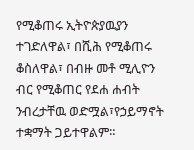የሚቆጠሩ ኢትዮጵያዉያን ተገድለዋል፣ በሺሕ የሚቆጠሩ ቆስለዋል፣ በብዙ መቶ ሚሊዮን ብር የሚቆጠር የደሐ ሐብት ንብረታቸዉ ወድሟል፣የኃይማኖት ተቋማት ጋይተዋልም።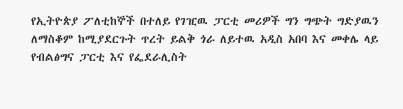የኢትዮጵያ ፖለቲከኞች በተለይ የገዢዉ ፓርቲ መሪዎች ግን ግጭት ግድያዉን ለማስቆም ከሚያደርጉት ጥረት ይልቅ ጎራ ለይተዉ አዲስ አበባ እና መቀሌ ላይ የብልፅግና ፓርቲ እና የፌደራሊስት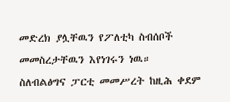መድረክ ያሏቸዉን የፖለቲካ ስብሰቦች መመስረታቸዉን እየነገሩን ነዉ።
ስለብልፅግና ፓርቲ መመሥረት ከዚሕ ቀደም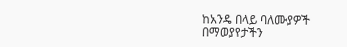ከአንዴ በላይ ባለሙያዎች በማወያየታችን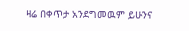ዛሬ በቀጥታ አንደግመዉም ይሁንና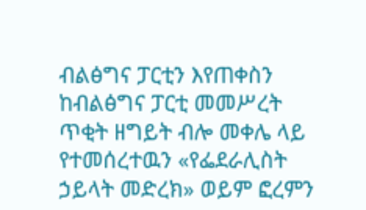ብልፅግና ፓርቲን እየጠቀስን ከብልፅግና ፓርቲ መመሥረት ጥቂት ዘግይት ብሎ መቀሌ ላይ የተመሰረተዉን «የፌደራሊስት ኃይላት መድረክ» ወይም ፎረምን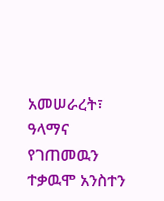አመሠራረት፣ ዓላማና የገጠመዉን ተቃዉሞ አንስተን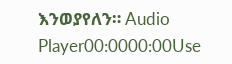እንወያየለን። Audio Player00:0000:00Use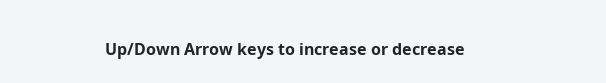Up/Down Arrow keys to increase or decrease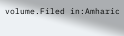volume.Filed in:Amharic